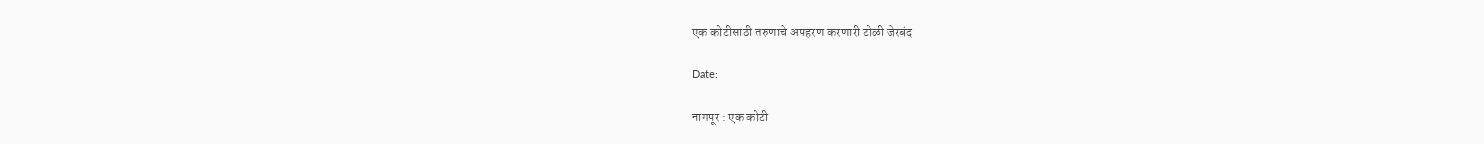एक कोटीसाठी तरुणाचे अपहरण करणारी टोळी जेरबंद

Date:

नागपूर : एक कोटी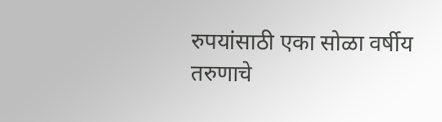रुपयांसाठी एका सोळा वर्षीय तरुणाचे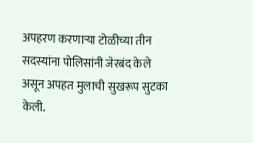अपहरण करणाऱ्या टोळीच्या तीन सदस्यांना पोलिसांनी जेरबंद केले असून अपहत मुलाची सुखरूप सुटका केली.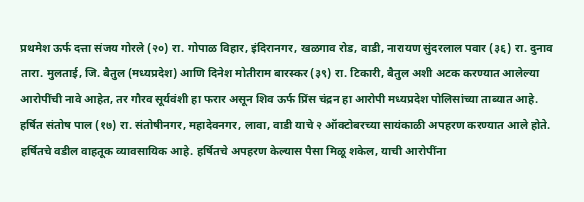प्रथमेश ऊर्फ दत्ता संजय गोरले (२०) रा. गोपाळ विहार, इंदिरानगर, खळगाव रोड, वाडी, नारायण सुंदरलाल पवार (३६) रा. दुनाव तारा. मुलताई, जि. बैतुल (मध्यप्रदेश) आणि दिनेश मोतीराम बारस्कर (३९) रा. टिकारी, बैतुल अशी अटक करण्यात आलेल्या आरोपींची नावे आहेत, तर गौरव सूर्यवंशी हा फरार असून शिव ऊर्फ प्रिंस चंद्रन हा आरोपी मध्यप्रदेश पोलिसांच्या ताब्यात आहे. हर्षित संतोष पाल (१७) रा. संतोषीनगर, महादेवनगर, लावा, वाडी याचे २ ऑक्टोबरच्या सायंकाळी अपहरण करण्यात आले होते. हर्षितचे वडील वाहतूक व्यावसायिक आहे. हर्षितचे अपहरण केल्यास पैसा मिळू शकेल, याची आरोपींना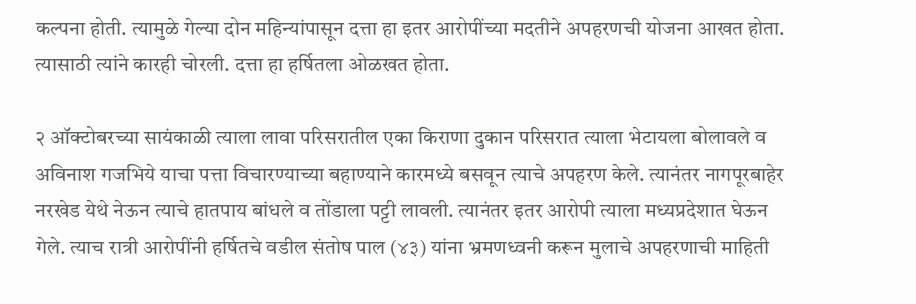कल्पना होती. त्यामुळे गेल्या दोन महिन्यांपासून दत्ता हा इतर आरोपींच्या मदतीने अपहरणची योजना आखत होता. त्यासाठी त्यांने कारही चोरली. दत्ता हा हर्षितला ओळखत होता.

२ ऑक्टोबरच्या सायंकाळी त्याला लावा परिसरातील एका किराणा दुकान परिसरात त्याला भेटायला बोलावले व अविनाश गजभिये याचा पत्ता विचारण्याच्या बहाण्याने कारमध्ये बसवून त्याचे अपहरण केले. त्यानंतर नागपूरबाहेर नरखेड येथे नेऊन त्याचे हातपाय बांधले व तोंडाला पट्टी लावली. त्यानंतर इतर आरोपी त्याला मध्यप्रदेशात घेऊन गेले. त्याच रात्री आरोपींनी हर्षितचे वडील संतोष पाल (४३) यांना भ्रमणध्वनी करून मुलाचे अपहरणाची माहिती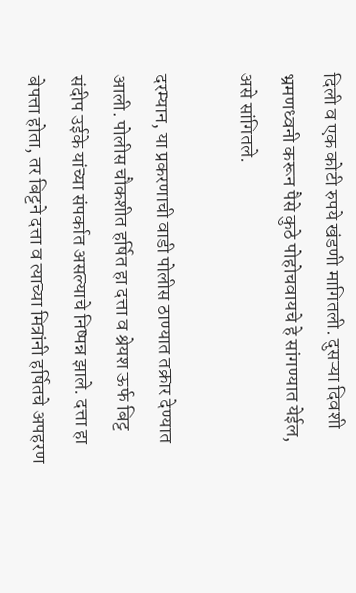दिली व एक कोटी रुपये खंडणी मागितली. दुसऱ्या दिवशी भ्रमणध्वनी करून पैसे कुठे पोहोचवायचे हे सांगण्यात येईल, असे सांगितले.

दरम्यान, या प्रकरणाची वाडी पोलीस ठाण्यात तक्रार देण्यात आली. पोलीस चौकशीत हर्षित हा दत्ता व श्रेयश ऊर्फ बिट्ट संदीप उईके यांच्या संपर्कात असल्याचे निष्पन्न झाले. दत्ता हा बेपत्ता होता, तर बिट्टने दत्ता व त्याच्या मित्रांनी हर्षितचे अपहरण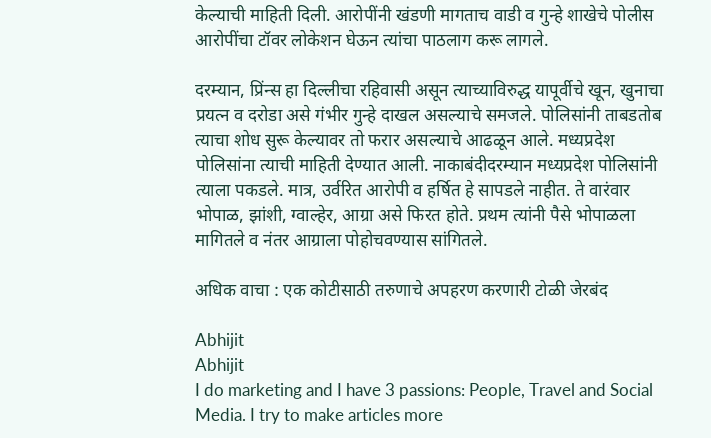केल्याची माहिती दिली. आरोपींनी खंडणी मागताच वाडी व गुन्हे शाखेचे पोलीस आरोपींचा टॉवर लोकेशन घेऊन त्यांचा पाठलाग करू लागले.

दरम्यान, प्रिंन्स हा दिल्लीचा रहिवासी असून त्याच्याविरुद्ध यापूर्वीचे खून, खुनाचा प्रयत्न व दरोडा असे गंभीर गुन्हे दाखल असल्याचे समजले. पोलिसांनी ताबडतोब त्याचा शोध सुरू केल्यावर तो फरार असल्याचे आढळून आले. मध्यप्रदेश पोलिसांना त्याची माहिती देण्यात आली. नाकाबंदीदरम्यान मध्यप्रदेश पोलिसांनी त्याला पकडले. मात्र, उर्वरित आरोपी व हर्षित हे सापडले नाहीत. ते वारंवार भोपाळ, झांशी, ग्वाल्हेर, आग्रा असे फिरत होते. प्रथम त्यांनी पैसे भोपाळला मागितले व नंतर आग्राला पोहोचवण्यास सांगितले.

अधिक वाचा : एक कोटीसाठी तरुणाचे अपहरण करणारी टोळी जेरबंद

Abhijit
Abhijit
I do marketing and I have 3 passions: People, Travel and Social Media. I try to make articles more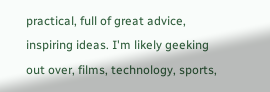practical, full of great advice, inspiring ideas. I'm likely geeking out over, films, technology, sports,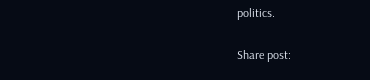politics.

Share post: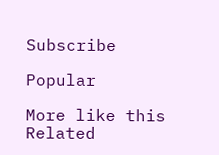Subscribe

Popular

More like this
Related